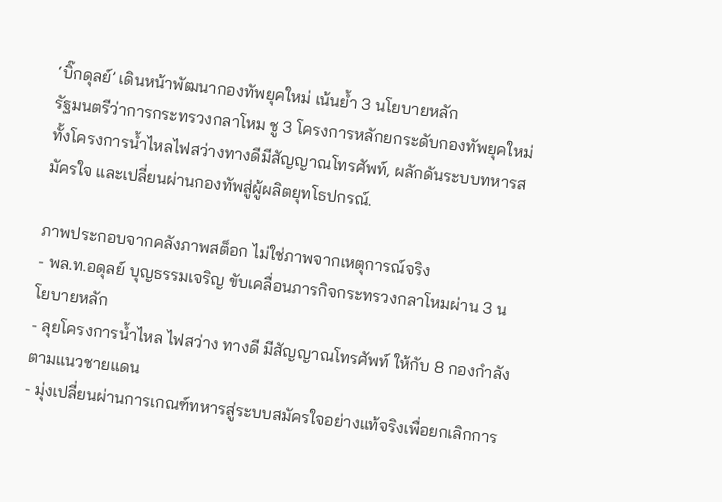‘บิ๊กดุลย์’ เดินหน้าพัฒนากองทัพยุคใหม่ เน้นย้ำ 3 นโยบายหลัก
รัฐมนตรีว่าการกระทรวงกลาโหม ชู 3 โครงการหลักยกระดับกองทัพยุคใหม่ ทั้งโครงการน้ำไหลไฟสว่างทางดีมีสัญญาณโทรศัพท์, ผลักดันระบบทหารสมัครใจ และเปลี่ยนผ่านกองทัพสู่ผู้ผลิตยุทโธปกรณ์.

ภาพประกอบจากคลังภาพสต็อก ไม่ใช่ภาพจากเหตุการณ์จริง
- พล.ท.อดุลย์ บุญธรรมเจริญ ขับเคลื่อนภารกิจกระทรวงกลาโหมผ่าน 3 นโยบายหลัก
- ลุยโครงการน้ำไหล ไฟสว่าง ทางดี มีสัญญาณโทรศัพท์ ให้กับ 8 กองกำลังตามแนวชายแดน
- มุ่งเปลี่ยนผ่านการเกณฑ์ทหารสู่ระบบสมัครใจอย่างแท้จริงเพื่อยกเลิกการ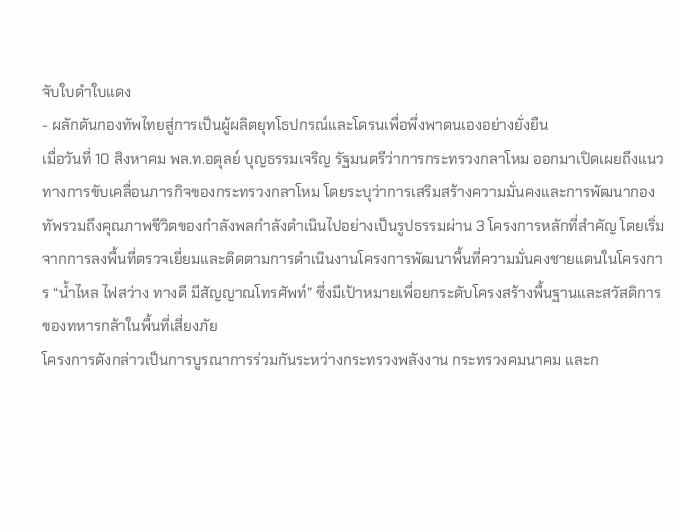จับใบดำใบแดง
- ผลักดันกองทัพไทยสู่การเป็นผู้ผลิตยุทโธปกรณ์และโดรนเพื่อพึ่งพาตนเองอย่างยั่งยืน
เมื่อวันที่ 10 สิงหาคม พล.ท.อดุลย์ บุญธรรมเจริญ รัฐมนตรีว่าการกระทรวงกลาโหม ออกมาเปิดเผยถึงแนวทางการขับเคลื่อนภารกิจของกระทรวงกลาโหม โดยระบุว่าการเสริมสร้างความมั่นคงและการพัฒนากองทัพรวมถึงคุณภาพชีวิตของกำลังพลกำลังดำเนินไปอย่างเป็นรูปธรรมผ่าน 3 โครงการหลักที่สำคัญ โดยเริ่มจากการลงพื้นที่ตรวจเยี่ยมและติดตามการดำเนินงานโครงการพัฒนาพื้นที่ความมั่นคงชายแดนในโครงการ “น้ำไหล ไฟสว่าง ทางดี มีสัญญาณโทรศัพท์” ซึ่งมีเป้าหมายเพื่อยกระดับโครงสร้างพื้นฐานและสวัสดิการของทหารกล้าในพื้นที่เสี่ยงภัย
โครงการดังกล่าวเป็นการบูรณาการร่วมกันระหว่างกระทรวงพลังงาน กระทรวงคมนาคม และก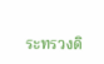ระทรวงดิ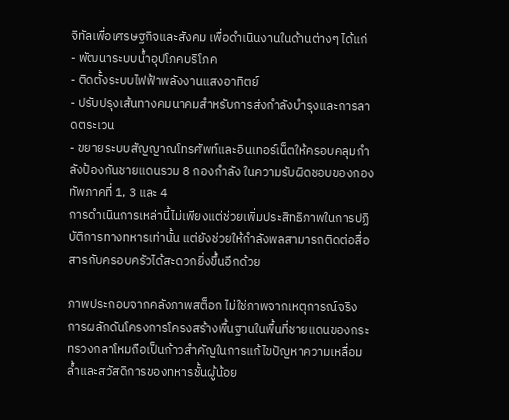จิทัลเพื่อเศรษฐกิจและสังคม เพื่อดำเนินงานในด้านต่างๆ ได้แก่
- พัฒนาระบบน้ำอุปโภคบริโภค
- ติดตั้งระบบไฟฟ้าพลังงานแสงอาทิตย์
- ปรับปรุงเส้นทางคมนาคมสำหรับการส่งกำลังบำรุงและการลาดตระเวน
- ขยายระบบสัญญาณโทรศัพท์และอินเทอร์เน็ตให้ครอบคลุมกำลังป้องกันชายแดนรวม 8 กองกำลัง ในความรับผิดชอบของกองทัพภาคที่ 1, 3 และ 4
การดำเนินการเหล่านี้ไม่เพียงแต่ช่วยเพิ่มประสิทธิภาพในการปฏิบัติการทางทหารเท่านั้น แต่ยังช่วยให้กำลังพลสามารถติดต่อสื่อสารกับครอบครัวได้สะดวกยิ่งขึ้นอีกด้วย

ภาพประกอบจากคลังภาพสต็อก ไม่ใช่ภาพจากเหตุการณ์จริง
การผลักดันโครงการโครงสร้างพื้นฐานในพื้นที่ชายแดนของกระทรวงกลาโหมถือเป็นก้าวสำคัญในการแก้ไขปัญหาความเหลื่อมล้ำและสวัสดิการของทหารชั้นผู้น้อย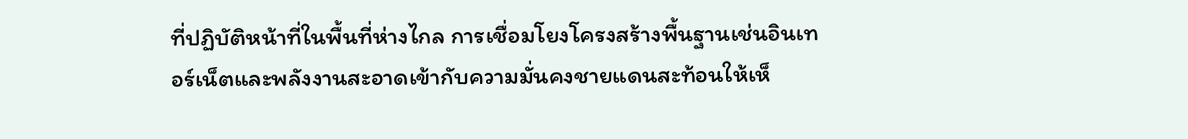ที่ปฏิบัติหน้าที่ในพื้นที่ห่างไกล การเชื่อมโยงโครงสร้างพื้นฐานเช่นอินเทอร์เน็ตและพลังงานสะอาดเข้ากับความมั่นคงชายแดนสะท้อนให้เห็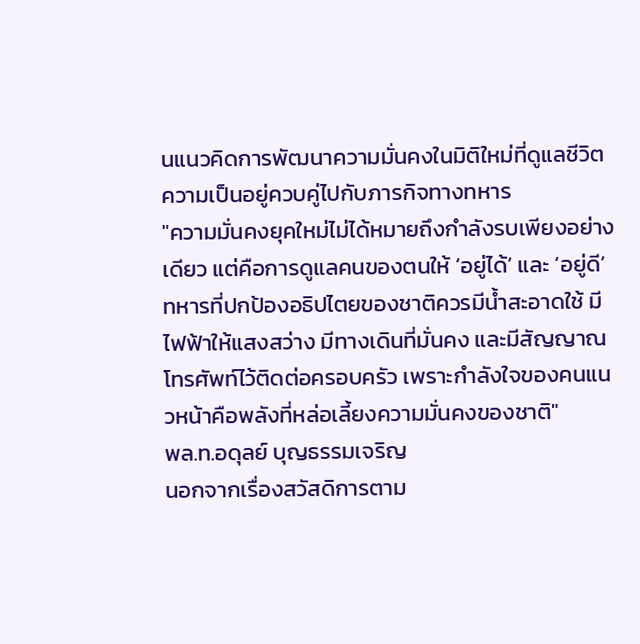นแนวคิดการพัฒนาความมั่นคงในมิติใหม่ที่ดูแลชีวิตความเป็นอยู่ควบคู่ไปกับภารกิจทางทหาร
"ความมั่นคงยุคใหม่ไม่ได้หมายถึงกำลังรบเพียงอย่างเดียว แต่คือการดูแลคนของตนให้ ‘อยู่ได้’ และ ‘อยู่ดี’ ทหารที่ปกป้องอธิปไตยของชาติควรมีน้ำสะอาดใช้ มีไฟฟ้าให้แสงสว่าง มีทางเดินที่มั่นคง และมีสัญญาณโทรศัพท์ไว้ติดต่อครอบครัว เพราะกำลังใจของคนแนวหน้าคือพลังที่หล่อเลี้ยงความมั่นคงของชาติ"
พล.ท.อดุลย์ บุญธรรมเจริญ
นอกจากเรื่องสวัสดิการตาม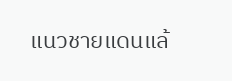แนวชายแดนแล้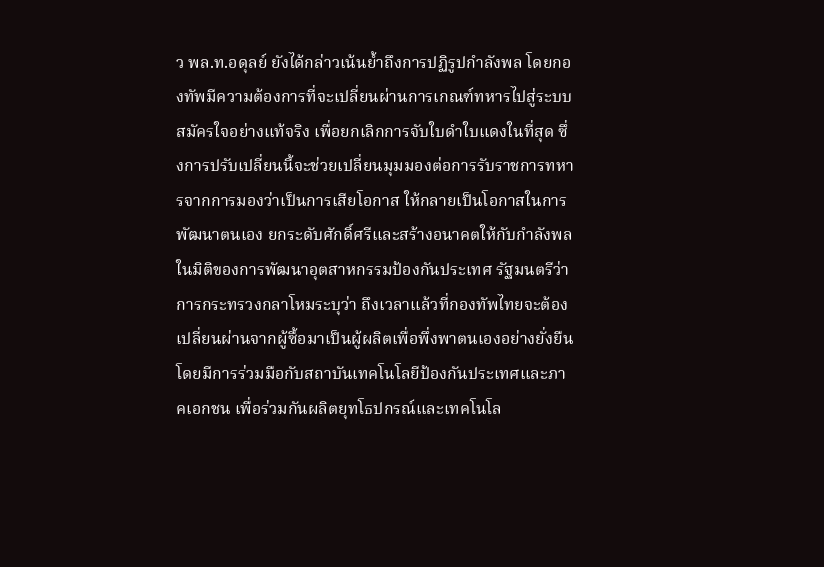ว พล.ท.อดุลย์ ยังได้กล่าวเน้นย้ำถึงการปฏิรูปกำลังพล โดยกองทัพมีความต้องการที่จะเปลี่ยนผ่านการเกณฑ์ทหารไปสู่ระบบสมัครใจอย่างแท้จริง เพื่อยกเลิกการจับใบดำใบแดงในที่สุด ซึ่งการปรับเปลี่ยนนี้จะช่วยเปลี่ยนมุมมองต่อการรับราชการทหารจากการมองว่าเป็นการเสียโอกาส ให้กลายเป็นโอกาสในการพัฒนาตนเอง ยกระดับศักดิ์ศรีและสร้างอนาคตให้กับกำลังพล
ในมิติของการพัฒนาอุตสาหกรรมป้องกันประเทศ รัฐมนตรีว่าการกระทรวงกลาโหมระบุว่า ถึงเวลาแล้วที่กองทัพไทยจะต้องเปลี่ยนผ่านจากผู้ซื้อมาเป็นผู้ผลิตเพื่อพึ่งพาตนเองอย่างยั่งยืน โดยมีการร่วมมือกับสถาบันเทคโนโลยีป้องกันประเทศและภาคเอกชน เพื่อร่วมกันผลิตยุทโธปกรณ์และเทคโนโล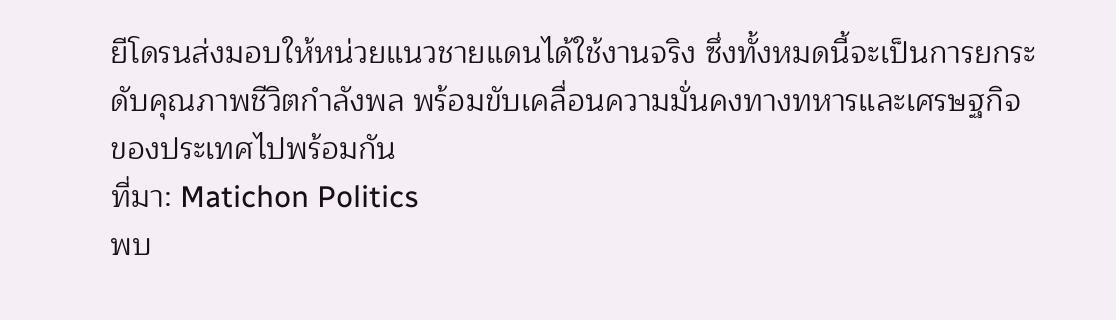ยีโดรนส่งมอบให้หน่วยแนวชายแดนได้ใช้งานจริง ซึ่งทั้งหมดนี้จะเป็นการยกระดับคุณภาพชีวิตกำลังพล พร้อมขับเคลื่อนความมั่นคงทางทหารและเศรษฐกิจของประเทศไปพร้อมกัน
ที่มา: Matichon Politics
พบ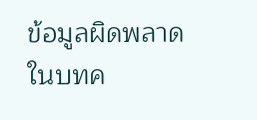ข้อมูลผิดพลาดในบทค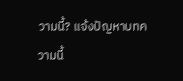วามนี้? แจ้งปัญหาบทความนี้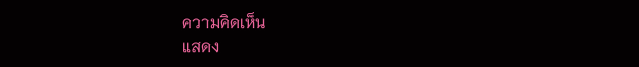ความคิดเห็น
แสดง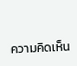ความคิดเห็น